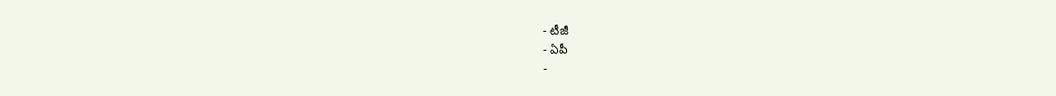- టీజీ
- ఏపీ
-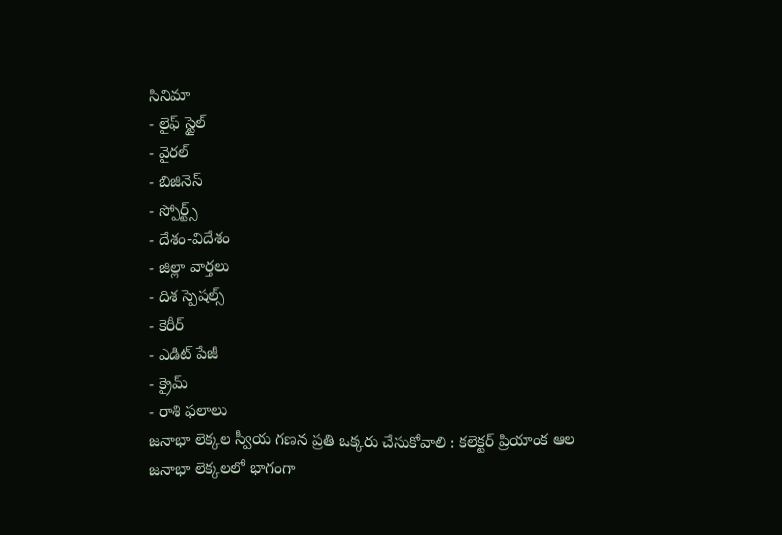సినిమా
- లైఫ్ స్టైల్
- వైరల్
- బిజినెస్
- స్పోర్ట్స్
- దేశం-విదేశం
- జిల్లా వార్తలు
- దిశ స్పెషల్స్
- కెరీర్
- ఎడిట్ పేజీ
- క్రైమ్
- రాశి ఫలాలు
జనాభా లెక్కల స్వీయ గణన ప్రతి ఒక్కరు చేసుకోవాలి : కలెక్టర్ ప్రియాంక ఆల
జనాభా లెక్కలలో భాగంగా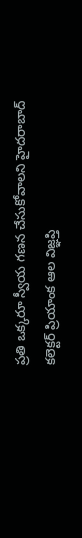ప్రతి ఒక్కరూ స్వీయ గణన చేసుకోవాలని హైదరాబాద్ కలెక్టర్ ప్రియాంక ఆల విజ్ఞప్తి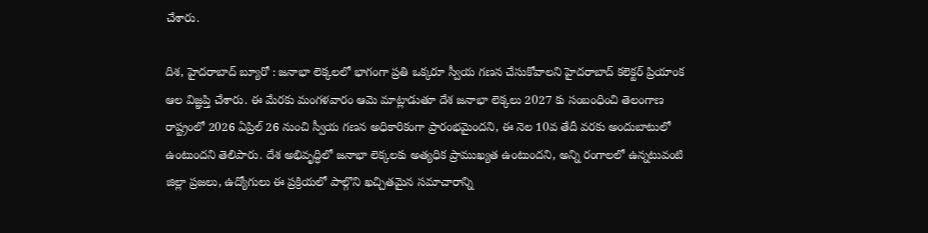చేశారు.

దిశ, హైదరాబాద్ బ్యూరో : జనాభా లెక్కలలో భాగంగా ప్రతి ఒక్కరూ స్వీయ గణన చేసుకోవాలని హైదరాబాద్ కలెక్టర్ ప్రియాంక ఆల విజ్ఞప్తి చేశారు. ఈ మేరకు మంగళవారం ఆమె మాట్లాడుతూ దేశ జనాభా లెక్కలు 2027 కు సంబంధించి తెలంగాణ రాష్ట్రంలో 2026 ఏప్రిల్ 26 నుంచి స్వీయ గణన అధికారికంగా ప్రారంభమైందని, ఈ నెల 10వ తేదీ వరకు అందుబాటులో ఉంటుందని తెలిపారు. దేశ అభివృద్ధిలో జనాభా లెక్కలకు అత్యధిక ప్రాముఖ్యత ఉంటుందని, అన్ని రంగాలలో ఉన్నటువంటి జిల్లా ప్రజలు, ఉద్యోగులు ఈ ప్రక్రియలో పాల్గొని ఖచ్చితమైన సమాచారాన్ని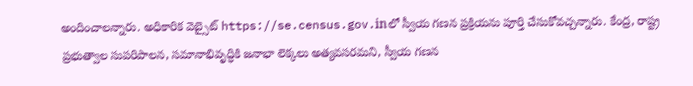అందించాలన్నారు. అధికారిక వెబ్సైట్ https://se.census.gov.inలో స్వీయ గణన ప్రక్రియను పూర్తి చేసుకోవచ్చన్నారు. కేంద్ర, రాష్ట్ర ప్రభుత్వాల సుపరిపాలన, సమానాభివృద్ధికి జనాభా లెక్కలు అత్యవసరమని, స్వీయ గణన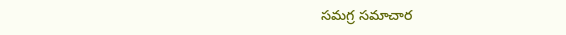సమగ్ర సమాచార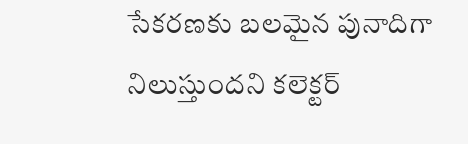సేకరణకు బలమైన పునాదిగా నిలుస్తుందని కలెక్టర్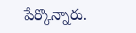పేర్కొన్నారు.